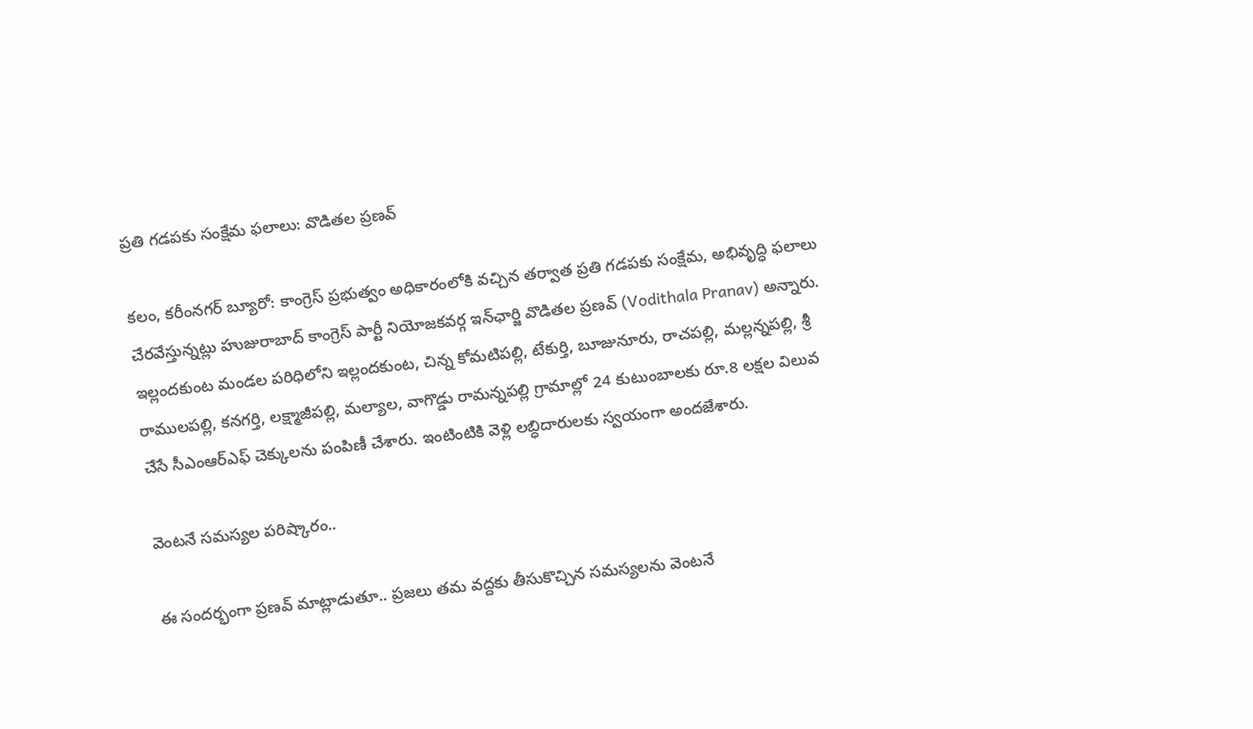ప్రతి గడపకు సంక్షేమ ఫలాలు: వొడితల ప్రణవ్

కలం, కరీంనగర్ బ్యూరో: కాంగ్రెస్ ప్రభుత్వం అధికారంలోకి వచ్చిన తర్వాత ప్రతి గడపకు సంక్షేమ, అభివృద్ధి ఫలాలు చేరవేస్తున్నట్లు హుజురాబాద్ కాంగ్రెస్ పార్టీ నియోజకవర్గ ఇన్‌ఛార్జి వొడితల ప్రణవ్ (Vodithala Pranav) అన్నారు. ఇల్లందకుంట మండల పరిధిలోని ఇల్లందకుంట, చిన్న కోమటిపల్లి, టేకుర్తి, బూజునూరు, రాచపల్లి, మల్లన్నపల్లి, శ్రీ రాములపల్లి, కనగర్తి, లక్ష్మాజీపల్లి, మల్యాల, వాగొడ్డు రామన్నపల్లి గ్రామాల్లో 24 కుటుంబాలకు రూ.8 లక్షల విలువ చేసే సీఎంఆర్ఎఫ్ చెక్కులను పంపిణీ చేశారు. ఇంటింటికి వెళ్లి లబ్ధిదారులకు స్వయంగా అందజేశారు.

వెంటనే సమస్యల పరిష్కారం..

ఈ సందర్భంగా ప్రణవ్ మాట్లాడుతూ.. ప్రజలు తమ వద్దకు తీసుకొచ్చిన సమస్యలను వెంటనే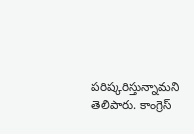పరిష్కరిస్తున్నామని తెలిపారు. కాంగ్రెస్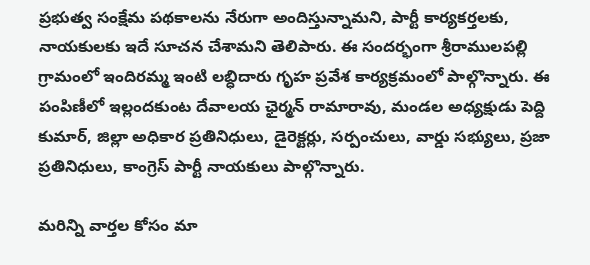ప్రభుత్వ సంక్షేమ పథకాలను నేరుగా అందిస్తున్నామని, పార్టీ కార్యకర్తలకు, నాయకులకు ఇదే సూచన చేశామని తెలిపారు. ఈ సందర్భంగా శ్రీరాములపల్లి గ్రామంలో ఇందిరమ్మ ఇంటి లబ్ధిదారు గృహ ప్రవేశ కార్యక్రమంలో పాల్గొన్నారు. ఈ పంపిణీలో ఇల్లందకుంట దేవాలయ ఛైర్మన్ రామారావు, మండల అధ్యక్షుడు పెద్ది కుమార్, జిల్లా అధికార ప్రతినిధులు, డైరెక్టర్లు, సర్పంచులు, వార్డు సభ్యులు, ప్రజా ప్రతినిధులు, కాంగ్రెస్ పార్టీ నాయకులు పాల్గొన్నారు.

మ‌రిన్ని వార్త‌ల కోసం మా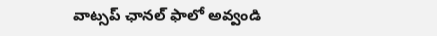వాట్స‌ప్ ఛాన‌ల్ ఫాలో అవ్వండి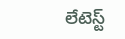లేటెస్ట్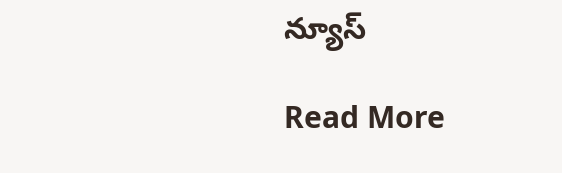న్యూస్‌

Read More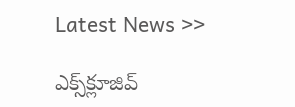Latest News >>

ఎక్స్‌క్లూజివ్‌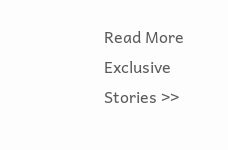Read More Exclusive Stories >>